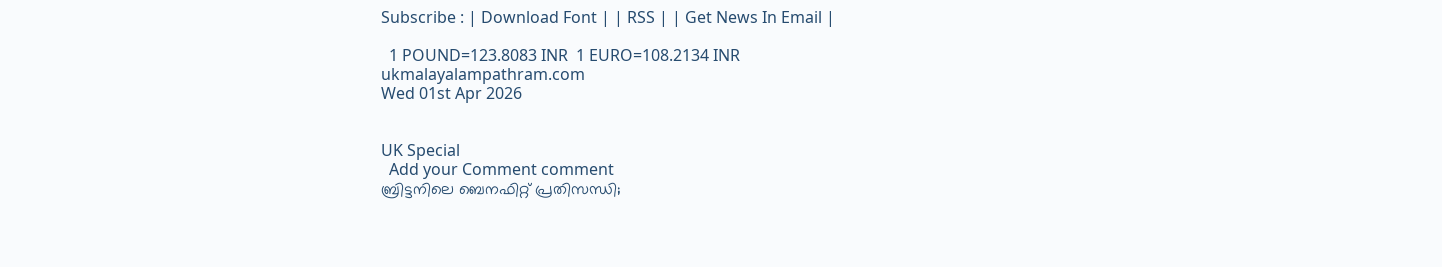Subscribe : | Download Font | | RSS | | Get News In Email |

  1 POUND=123.8083 INR  1 EURO=108.2134 INR
ukmalayalampathram.com
Wed 01st Apr 2026


UK Special
  Add your Comment comment
ബ്രിട്ടനിലെ ബെനഫിറ്റ് പ്രതിസന്ധി;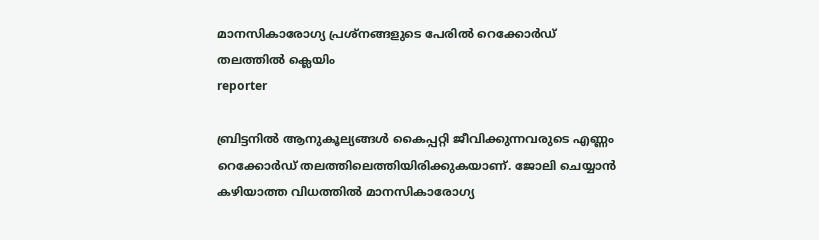മാനസികാരോഗ്യ പ്രശ്നങ്ങളുടെ പേരില്‍ റെക്കോര്‍ഡ് തലത്തില്‍ ക്ലെയിം
reporter

ബ്രിട്ടനില്‍ ആനുകൂല്യങ്ങള്‍ കൈപ്പറ്റി ജീവിക്കുന്നവരുടെ എണ്ണം റെക്കോര്‍ഡ് തലത്തിലെത്തിയിരിക്കുകയാണ്. ജോലി ചെയ്യാന്‍ കഴിയാത്ത വിധത്തില്‍ മാനസികാരോഗ്യ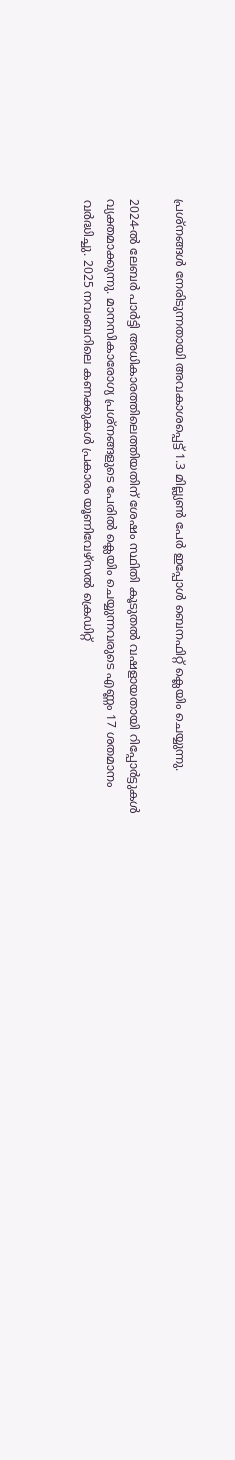പ്രശ്നങ്ങള്‍ നേരിടുന്നതായി അവകാശപ്പെട്ട് 1.3 മില്ല്യണ്‍ പേര്‍ ഇപ്പോള്‍ ബെനഫിറ്റ് ക്ലെയിം ചെയ്യുന്നു.

2024-ല്‍ ലേബര്‍ പാര്‍ട്ടി അധികാരത്തിലെത്തിയതിന് ശേഷം സ്ഥിതി കൂടുതല്‍ വഷളായതായി റിപ്പോര്‍ട്ടുകള്‍ വ്യക്തമാക്കുന്നു. മാനസികാരോഗ്യ പ്രശ്നങ്ങളുടെ പേരില്‍ ക്ലെയിം ചെയ്യുന്നവരുടെ എണ്ണം 17 ശതമാനം വര്‍ദ്ധിച്ചു. 2025 നവംബറിലെ കണക്കുകള്‍ പ്രകാരം യൂണിവേഴ്സല്‍ ക്രെഡിറ്റ്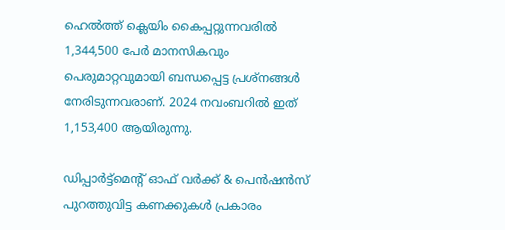ഹെല്‍ത്ത് ക്ലെയിം കൈപ്പറ്റുന്നവരില്‍ 1,344,500 പേര്‍ മാനസികവും പെരുമാറ്റവുമായി ബന്ധപ്പെട്ട പ്രശ്നങ്ങള്‍ നേരിടുന്നവരാണ്. 2024 നവംബറില്‍ ഇത് 1,153,400 ആയിരുന്നു.

ഡിപ്പാര്‍ട്ട്മെന്റ് ഓഫ് വര്‍ക്ക് & പെന്‍ഷന്‍സ് പുറത്തുവിട്ട കണക്കുകള്‍ പ്രകാരം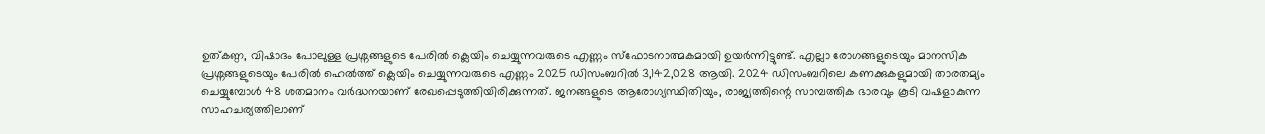ഉത്കണ്ഠ, വിഷാദം പോലുള്ള പ്രശ്നങ്ങളുടെ പേരില്‍ ക്ലെയിം ചെയ്യുന്നവരുടെ എണ്ണം സ്ഫോടനാത്മകമായി ഉയര്‍ന്നിട്ടുണ്ട്. എല്ലാ രോഗങ്ങളുടെയും മാനസിക പ്രശ്നങ്ങളുടെയും പേരില്‍ ഹെല്‍ത്ത് ക്ലെയിം ചെയ്യുന്നവരുടെ എണ്ണം 2025 ഡിസംബറില്‍ 3,142,028 ആയി. 2024 ഡിസംബറിലെ കണക്കുകളുമായി താരതമ്യം ചെയ്യുമ്പോള്‍ 48 ശതമാനം വര്‍ദ്ധനയാണ് രേഖപ്പെടുത്തിയിരിക്കുന്നത്. ജനങ്ങളുടെ ആരോഗ്യസ്ഥിതിയും, രാജ്യത്തിന്റെ സാമ്പത്തിക ഭാരവും കൂടി വഷളാകുന്ന സാഹചര്യത്തിലാണ്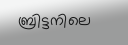ബ്രിട്ടനിലെ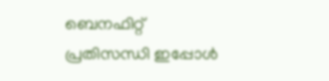ബെനഫിറ്റ് പ്രതിസന്ധി ഇപ്പോള്‍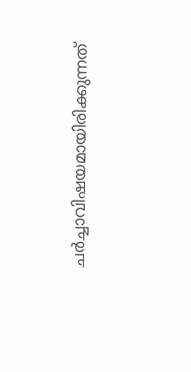ചര്‍ച്ചാവിഷയമായിരിക്കുന്നത്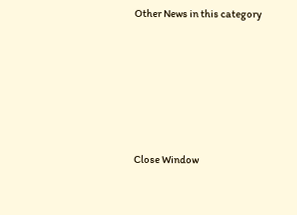Other News in this category








Close Window